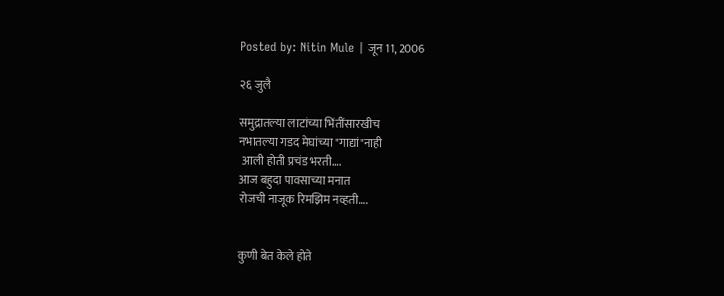Posted by: Nitin Mule | जून 11, 2006

२६ जुलै

समुद्रातल्या लाटांच्या भिंतींसारखीच
नभातल्या गडद मेघांच्या "गाद्यां"नाही
 आली होती प्रचंड भरती….
आज बहुदा पावसाच्या मनात
रोजची नाजूक रिमझिम नव्हती….


कुणी बेत केले होते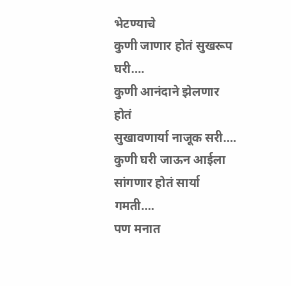भेटण्याचे
कुणी जाणार होतं सुखरूप घरी….
कुणी आनंदाने झेलणार होतं
सुखावणार्या नाजूक सरी….
कुणी घरी जाऊन आईला
सांगणार होतं सार्या गमती….
पण मनात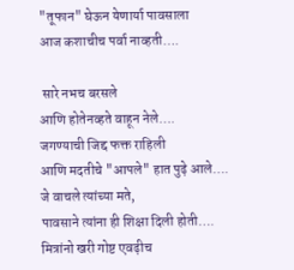"तूफान" घेऊन येणार्या पावसाला
आज कशाचीच पर्वा नाव्हती….

 सारे नभच बरसले
आणि होते‍नव्हते वाहून नेले….
जगण्याची जिद्द फक्त राहिली
आणि मदतीचे "आपले" हात पुढ़े आले….
जे वाचले त्यांच्या मते,
पावसाने त्यांना ही शिक्षा दिली होती….
मित्रांनो खरी गोष्ट एवढ़ीच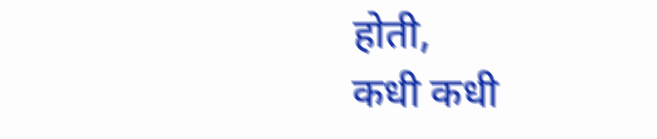होती,
कधी कधी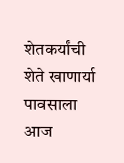शेतकर्यांची
शेते खाणार्या पावसाला
आज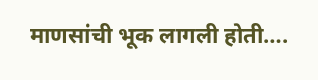माणसांची भूक लागली होती….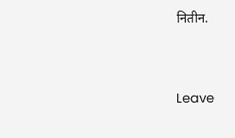नितीन.


Leave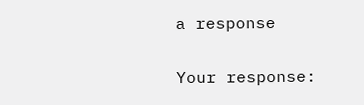a response

Your response: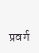प्रवर्ग